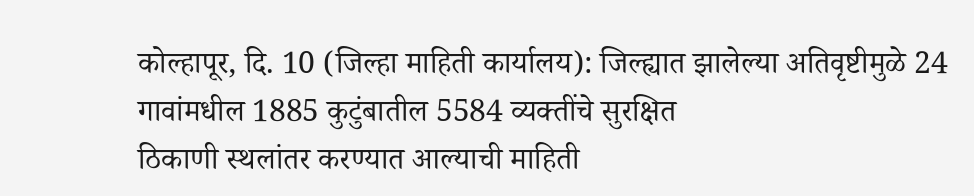कोल्हापूर, दि. 10 (जिल्हा माहिती कार्यालय): जिल्ह्यात झालेल्या अतिवृष्टीमुळे 24 गावांमधील 1885 कुटुंबातील 5584 व्यक्तींचे सुरक्षित
ठिकाणी स्थलांतर करण्यात आल्याची माहिती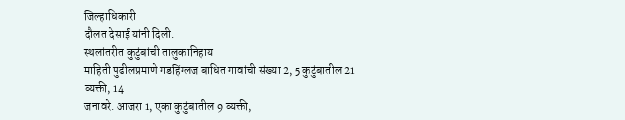जिल्हाधिकारी
दौलत देसाई यांनी दिली.
स्थलांतरीत कुटुंबांची तालुकानिहाय
माहिती पुढीलप्रमाणे गडहिंग्लज बाधित गावांची संख्या 2, 5 कुटुंबातील 21 व्यक्ती, 14
जनावरे. आजरा 1, एका कुटुंबातील 9 व्यक्ती,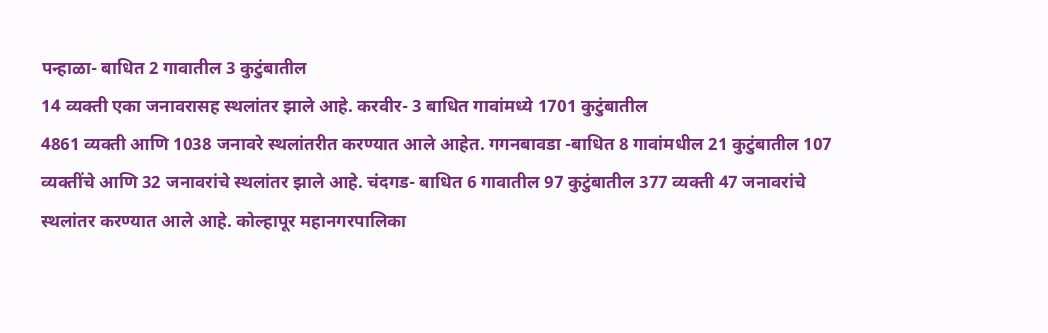पन्हाळा- बाधित 2 गावातील 3 कुटुंबातील
14 व्यक्ती एका जनावरासह स्थलांतर झाले आहे. करवीर- 3 बाधित गावांमध्ये 1701 कुटुंबातील
4861 व्यक्ती आणि 1038 जनावरे स्थलांतरीत करण्यात आले आहेत. गगनबावडा -बाधित 8 गावांमधील 21 कुटुंबातील 107
व्यक्तींचे आणि 32 जनावरांचे स्थलांतर झाले आहे. चंदगड- बाधित 6 गावातील 97 कुटुंबातील 377 व्यक्ती 47 जनावरांचे
स्थलांतर करण्यात आले आहे. कोल्हापूर महानगरपालिका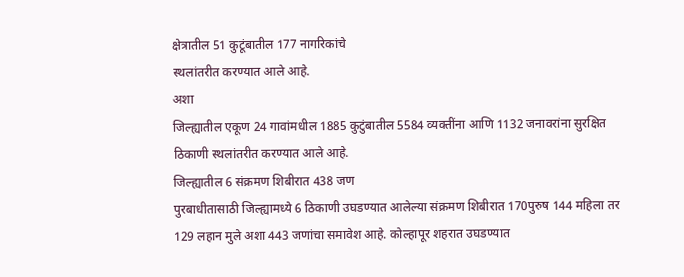क्षेत्रातील 51 कुटूंबातील 177 नागरिकांचे
स्थलांतरीत करण्यात आले आहे.
अशा
जिल्ह्यातील एकूण 24 गावांमधील 1885 कुटुंबातील 5584 व्यक्तींना आणि 1132 जनावरांना सुरक्षित ठिकाणी स्थलांतरीत करण्यात आले आहे.
जिल्ह्यातील 6 संक्रमण शिबीरात 438 जण
पुरबाधीतासाठी जिल्ह्यामध्ये 6 ठिकाणी उघडण्यात आलेल्या संक्रमण शिबीरात 170पुरुष 144 महिला तर 129 लहान मुले अशा 443 जणांचा समावेश आहे. कोल्हापूर शहरात उघडण्यात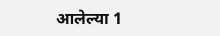आलेल्या 1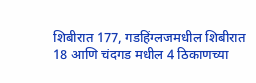शिबीरात 177, गडहिंग्लजमधील शिबीरात 18 आणि चंदगड मधील 4 ठिकाणच्या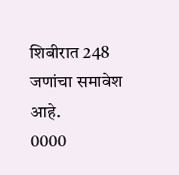शिबीरात 248 जणांचा समावेश आहे.
0000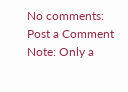No comments:
Post a Comment
Note: Only a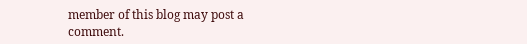member of this blog may post a comment.